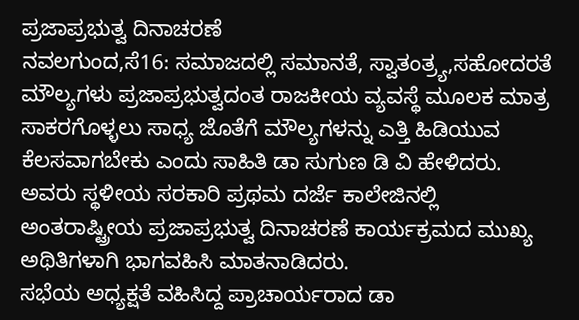ಪ್ರಜಾಪ್ರಭುತ್ವ ದಿನಾಚರಣೆ
ನವಲಗುಂದ,ಸೆ16: ಸಮಾಜದಲ್ಲಿ ಸಮಾನತೆ, ಸ್ವಾತಂತ್ರ್ಯ,ಸಹೋದರತೆ ಮೌಲ್ಯಗಳು ಪ್ರಜಾಪ್ರಭುತ್ವದಂತ ರಾಜಕೀಯ ವ್ಯವಸ್ಥೆ ಮೂಲಕ ಮಾತ್ರ ಸಾಕರಗೊಳ್ಳಲು ಸಾಧ್ಯ ಜೊತೆಗೆ ಮೌಲ್ಯಗಳನ್ನು ಎತ್ತಿ ಹಿಡಿಯುವ ಕೆಲಸವಾಗಬೇಕು ಎಂದು ಸಾಹಿತಿ ಡಾ ಸುಗುಣ ಡಿ ವಿ ಹೇಳಿದರು.
ಅವರು ಸ್ಥಳೀಯ ಸರಕಾರಿ ಪ್ರಥಮ ದರ್ಜೆ ಕಾಲೇಜಿನಲ್ಲಿ ಅಂತರಾಷ್ಟ್ರೀಯ ಪ್ರಜಾಪ್ರಭುತ್ವ ದಿನಾಚರಣೆ ಕಾರ್ಯಕ್ರಮದ ಮುಖ್ಯ ಅಥಿತಿಗಳಾಗಿ ಭಾಗವಹಿಸಿ ಮಾತನಾಡಿದರು.
ಸಭೆಯ ಅಧ್ಯಕ್ಷತೆ ವಹಿಸಿದ್ದ ಪ್ರಾಚಾರ್ಯರಾದ ಡಾ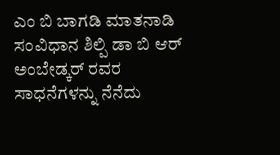ಎಂ ಬಿ ಬಾಗಡಿ ಮಾತನಾಡಿ ಸಂವಿಧಾನ ಶಿಲ್ಪಿ ಡಾ ಬಿ ಆರ್ ಅಂಬೇಡ್ಕರ್ ರವರ ಸಾಧನೆಗಳನ್ನು ನೆನೆದು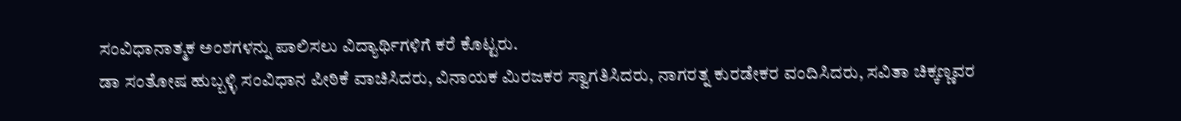ಸಂವಿಧಾನಾತ್ಮಕ ಅಂಶಗಳನ್ನು ಪಾಲಿಸಲು ವಿದ್ಯಾರ್ಥಿಗಳಿಗೆ ಕರೆ ಕೊಟ್ಟರು.
ಡಾ ಸಂತೋಷ ಹುಬ್ಬಳ್ಳಿ ಸಂವಿಧಾನ ಪೀಠಿಕೆ ವಾಚಿಸಿದರು, ವಿನಾಯಕ ಮಿರಜಕರ ಸ್ವಾಗತಿಸಿದರು, ನಾಗರತ್ನ ಕುರಡೇಕರ ವಂದಿಸಿದರು, ಸವಿತಾ ಚಿಕ್ಕಣ್ಣವರ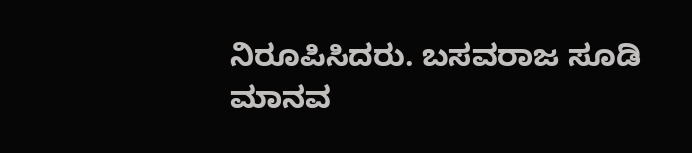ನಿರೂಪಿಸಿದರು. ಬಸವರಾಜ ಸೂಡಿ ಮಾನವ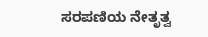ಸರಪಣಿಯ ನೇತೃತ್ವ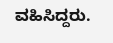ವಹಿಸಿದ್ದರು.